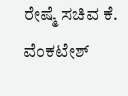ರೇಷ್ಮೆ ಸಚಿವ ಕೆ. ವೆಂಕಟೇಶ್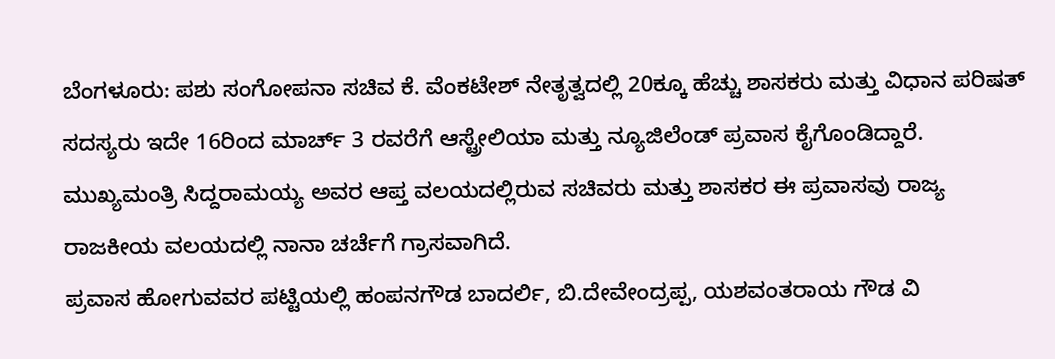ಬೆಂಗಳೂರು: ಪಶು ಸಂಗೋಪನಾ ಸಚಿವ ಕೆ. ವೆಂಕಟೇಶ್ ನೇತೃತ್ವದಲ್ಲಿ 20ಕ್ಕೂ ಹೆಚ್ಚು ಶಾಸಕರು ಮತ್ತು ವಿಧಾನ ಪರಿಷತ್ ಸದಸ್ಯರು ಇದೇ 16ರಿಂದ ಮಾರ್ಚ್ 3 ರವರೆಗೆ ಆಸ್ಟ್ರೇಲಿಯಾ ಮತ್ತು ನ್ಯೂಜಿಲೆಂಡ್ ಪ್ರವಾಸ ಕೈಗೊಂಡಿದ್ದಾರೆ.
ಮುಖ್ಯಮಂತ್ರಿ ಸಿದ್ದರಾಮಯ್ಯ ಅವರ ಆಪ್ತ ವಲಯದಲ್ಲಿರುವ ಸಚಿವರು ಮತ್ತು ಶಾಸಕರ ಈ ಪ್ರವಾಸವು ರಾಜ್ಯ ರಾಜಕೀಯ ವಲಯದಲ್ಲಿ ನಾನಾ ಚರ್ಚೆಗೆ ಗ್ರಾಸವಾಗಿದೆ.
ಪ್ರವಾಸ ಹೋಗುವವರ ಪಟ್ಟಿಯಲ್ಲಿ ಹಂಪನಗೌಡ ಬಾದರ್ಲಿ, ಬಿ.ದೇವೇಂದ್ರಪ್ಪ, ಯಶವಂತರಾಯ ಗೌಡ ವಿ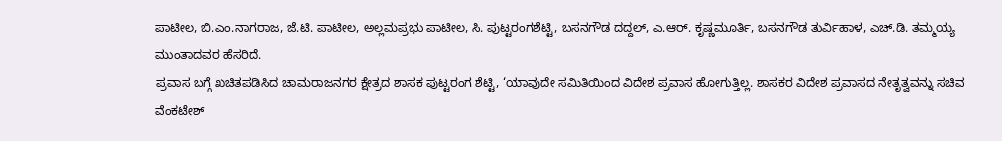ಪಾಟೀಲ, ಬಿ.ಎಂ.ನಾಗರಾಜ, ಜೆ.ಟಿ. ಪಾಟೀಲ, ಅಲ್ಲಮಪ್ರಭು ಪಾಟೀಲ, ಸಿ. ಪುಟ್ಟರಂಗಶೆಟ್ಟಿ, ಬಸನಗೌಡ ದದ್ದಲ್, ಎ.ಆರ್. ಕೃಷ್ಣಮೂರ್ತಿ, ಬಸನಗೌಡ ತುರ್ವಿಹಾಳ, ಎಚ್.ಡಿ. ತಮ್ಮಯ್ಯ ಮುಂತಾದವರ ಹೆಸರಿದೆ.
ಪ್ರವಾಸ ಬಗ್ಗೆ ಖಚಿತಪಡಿಸಿದ ಚಾಮರಾಜನಗರ ಕ್ಷೇತ್ರದ ಶಾಸಕ ಪುಟ್ಟರಂಗ ಶೆಟ್ಟಿ, ‘ಯಾವುದೇ ಸಮಿತಿಯಿಂದ ವಿದೇಶ ಪ್ರವಾಸ ಹೋಗುತ್ತಿಲ್ಲ. ಶಾಸಕರ ವಿದೇಶ ಪ್ರವಾಸದ ನೇತೃತ್ವವನ್ನು ಸಚಿವ ವೆಂಕಟೇಶ್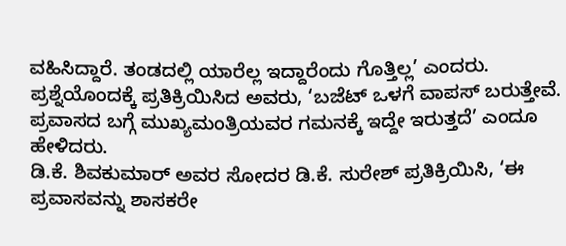ವಹಿಸಿದ್ದಾರೆ. ತಂಡದಲ್ಲಿ ಯಾರೆಲ್ಲ ಇದ್ದಾರೆಂದು ಗೊತ್ತಿಲ್ಲ’ ಎಂದರು.
ಪ್ರಶ್ನೆಯೊಂದಕ್ಕೆ ಪ್ರತಿಕ್ರಿಯಿಸಿದ ಅವರು, ‘ಬಜೆಟ್ ಒಳಗೆ ವಾಪಸ್ ಬರುತ್ತೇವೆ. ಪ್ರವಾಸದ ಬಗ್ಗೆ ಮುಖ್ಯಮಂತ್ರಿಯವರ ಗಮನಕ್ಕೆ ಇದ್ದೇ ಇರುತ್ತದೆ’ ಎಂದೂ ಹೇಳಿದರು.
ಡಿ.ಕೆ. ಶಿವಕುಮಾರ್ ಅವರ ಸೋದರ ಡಿ.ಕೆ. ಸುರೇಶ್ ಪ್ರತಿಕ್ರಿಯಿಸಿ, ‘ಈ ಪ್ರವಾಸವನ್ನು ಶಾಸಕರೇ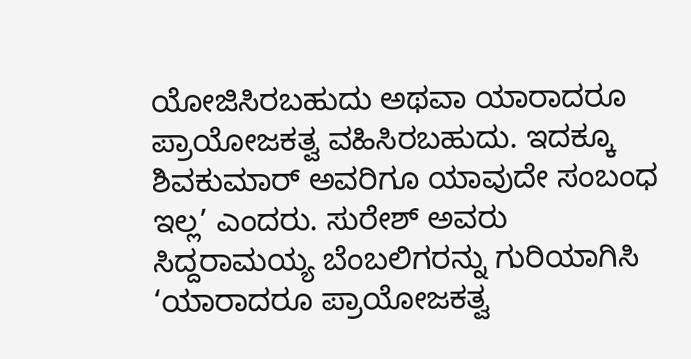ಯೋಜಿಸಿರಬಹುದು ಅಥವಾ ಯಾರಾದರೂ ಪ್ರಾಯೋಜಕತ್ವ ವಹಿಸಿರಬಹುದು. ಇದಕ್ಕೂ ಶಿವಕುಮಾರ್ ಅವರಿಗೂ ಯಾವುದೇ ಸಂಬಂಧ ಇಲ್ಲ’ ಎಂದರು. ಸುರೇಶ್ ಅವರು ಸಿದ್ದರಾಮಯ್ಯ ಬೆಂಬಲಿಗರನ್ನು ಗುರಿಯಾಗಿಸಿ ‘ಯಾರಾದರೂ ಪ್ರಾಯೋಜಕತ್ವ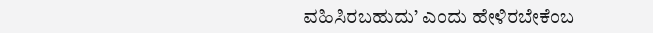ವಹಿಸಿರಬಹುದು’ ಎಂದು ಹೇಳಿರಬೇಕೆಂಬ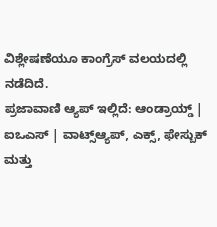ವಿಶ್ಲೇಷಣೆಯೂ ಕಾಂಗ್ರೆಸ್ ವಲಯದಲ್ಲಿ ನಡೆದಿದೆ.
ಪ್ರಜಾವಾಣಿ ಆ್ಯಪ್ ಇಲ್ಲಿದೆ: ಆಂಡ್ರಾಯ್ಡ್ | ಐಒಎಸ್ | ವಾಟ್ಸ್ಆ್ಯಪ್, ಎಕ್ಸ್, ಫೇಸ್ಬುಕ್ ಮತ್ತು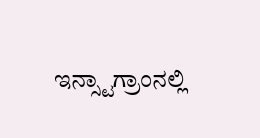ಇನ್ಸ್ಟಾಗ್ರಾಂನಲ್ಲಿ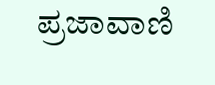ಪ್ರಜಾವಾಣಿ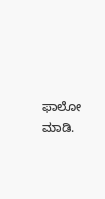ಫಾಲೋ ಮಾಡಿ.